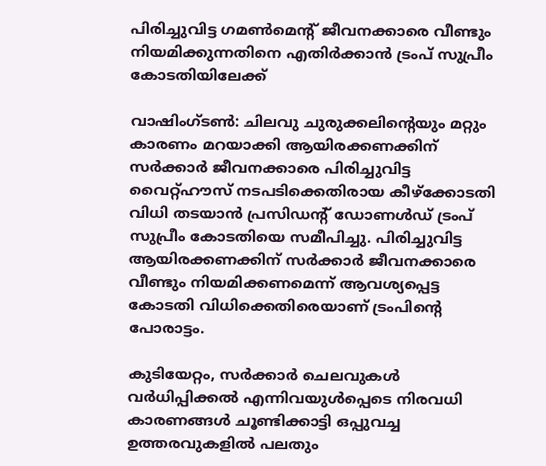പിരിച്ചുവിട്ട ഗമണ്‍മെന്റ് ജീവനക്കാരെ വീണ്ടും നിയമിക്കുന്നതിനെ എതിർക്കാൻ ട്രംപ് സുപ്രീം കോടതിയിലേക്ക്

വാഷിംഗ്ടണ്‍: ചിലവു ചുരുക്കലിന്റെയും മറ്റും കാരണം മറയാക്കി ആയിരക്കണക്കിന് സര്‍ക്കാര്‍ ജീവനക്കാരെ പിരിച്ചുവിട്ട വൈറ്റ്ഹൗസ് നടപടിക്കെതിരായ കീഴ്‌ക്കോടതി വിധി തടയാന്‍ പ്രസിഡന്റ് ഡോണള്‍ഡ് ട്രംപ് സുപ്രീം കോടതിയെ സമീപിച്ചു. പിരിച്ചുവിട്ട ആയിരക്കണക്കിന് സര്‍ക്കാര്‍ ജീവനക്കാരെ വീണ്ടും നിയമിക്കണമെന്ന് ആവശ്യപ്പെട്ട കോടതി വിധിക്കെതിരെയാണ് ട്രംപിന്റെ പോരാട്ടം.

കുടിയേറ്റം, സര്‍ക്കാര്‍ ചെലവുകള്‍ വര്‍ധിപ്പിക്കല്‍ എന്നിവയുള്‍പ്പെടെ നിരവധി കാരണങ്ങള്‍ ചൂണ്ടിക്കാട്ടി ഒപ്പുവച്ച ഉത്തരവുകളില്‍ പലതും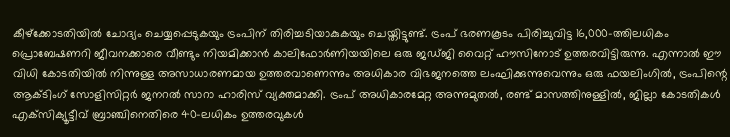കീഴ്‌ക്കോടതിയില്‍ ചോദ്യം ചെയ്യപ്പെടുകയും ട്രംപിന് തിരിച്ചടിയാകുകയും ചെയ്തിട്ടുണ്ട്. ട്രംപ് ഭരണകൂടം പിരിച്ചുവിട്ട 16,000-ത്തിലധികം പ്രൊബേഷണറി ജീവനക്കാരെ വീണ്ടും നിയമിക്കാന്‍ കാലിഫോര്‍ണിയയിലെ ഒരു ജഡ്ജി വൈറ്റ് ഹൗസിനോട് ഉത്തരവിട്ടിരുന്നു. എന്നാല്‍ ഈ വിധി കോടതിയില്‍ നിന്നുള്ള അസാധാരണമായ ഉത്തരവാണെന്നും അധികാര വിഭജനത്തെ ലംഘിക്കുന്നുവെന്നും ഒരു ഫയലിംഗില്‍, ട്രംപിന്റെ ആക്ടിംഗ് സോളിസിറ്റര്‍ ജനറല്‍ സാറാ ഹാരിസ് വ്യക്തമാക്കി. ട്രംപ് അധികാരമേറ്റ അന്നുമുതല്‍, രണ്ട് മാസത്തിനുള്ളില്‍, ജില്ലാ കോടതികള്‍ എക്‌സിക്യൂട്ടീവ് ബ്രാഞ്ചിനെതിരെ 40-ലധികം ഉത്തരവുകള്‍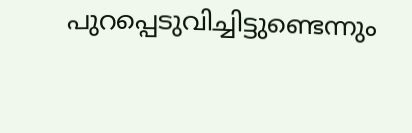പുറപ്പെടുവിച്ചിട്ടുണ്ടെന്നും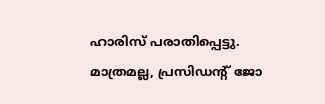ഹാരിസ് പരാതിപ്പെട്ടു. മാത്രമല്ല, പ്രസിഡന്റ് ജോ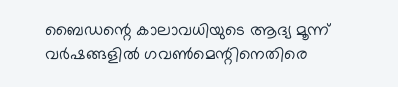ബൈഡന്റെ കാലാവധിയുടെ ആദ്യ മൂന്ന് വര്‍ഷങ്ങളില്‍ ഗവണ്‍മെന്റിനെതിരെ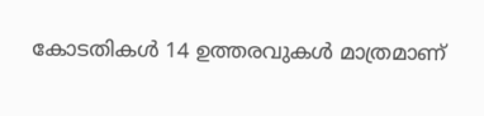കോടതികള്‍ 14 ഉത്തരവുകള്‍ മാത്രമാണ്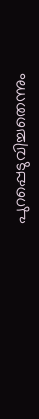പുറപ്പെടുവിച്ചതെന്നും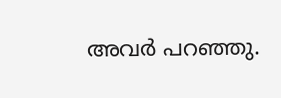അവര്‍ പറഞ്ഞു.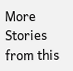More Stories from this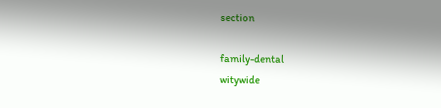section

family-dental
witywide